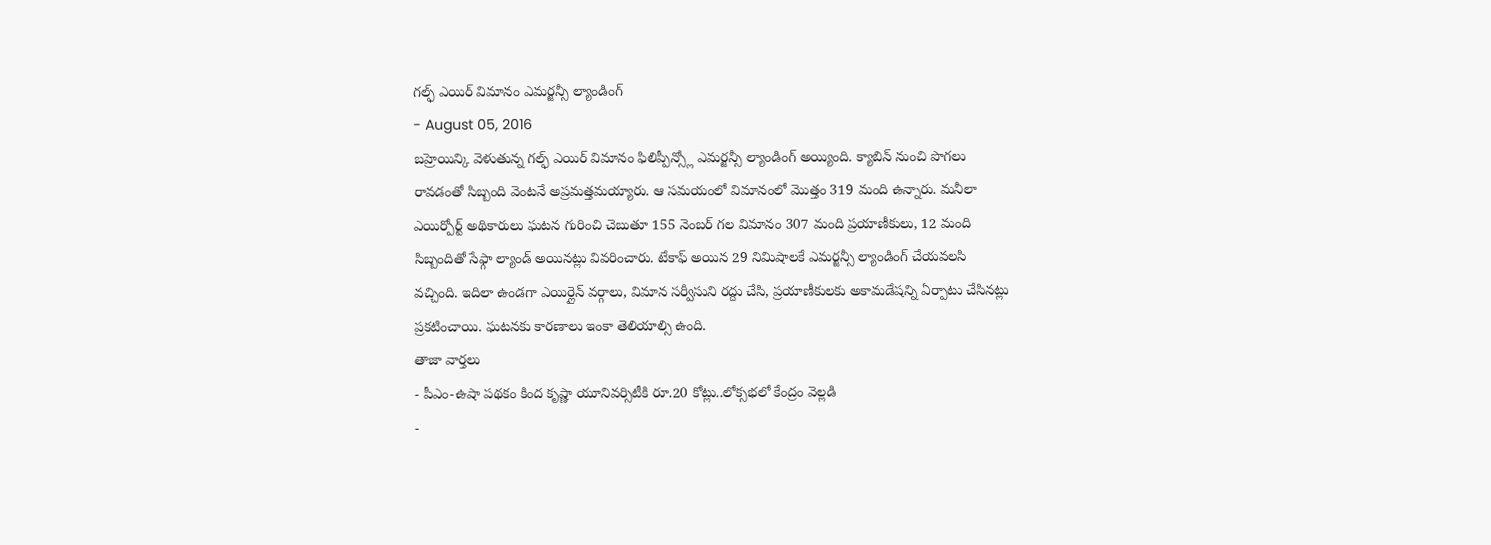గల్ఫ్ ఎయిర్ విమానం ఎమర్జన్సీ ల్యాండింగ్
- August 05, 2016
బహ్రెయిన్కి వెళుతున్న గల్ఫ్ ఎయిర్ విమానం ఫిలిప్పీన్స్లో ఎమర్జన్సీ ల్యాండింగ్ అయ్యింది. క్యాబిన్ నుంచి పొగలు రావడంతో సిబ్బంది వెంటనే అప్రమత్తమయ్యారు. ఆ సమయంలో విమానంలో మొత్తం 319 మంది ఉన్నారు. మనీలా ఎయిర్పోర్ట్ అథికారులు ఘటన గురించి చెబుతూ 155 నెంబర్ గల విమానం 307 మంది ప్రయాణీకులు, 12 మంది సిబ్బందితో సేఫ్గా ల్యాండ్ అయినట్లు వివరించారు. టేకాఫ్ అయిన 29 నిమిషాలకే ఎమర్జన్సీ ల్యాండింగ్ చేయవలసి వచ్చింది. ఇదిలా ఉండగా ఎయిర్లైన్ వర్గాలు, విమాన సర్వీసుని రద్దు చేసి, ప్రయాణీకులకు అకామడేషన్ని ఏర్పాటు చేసినట్లు ప్రకటించాయి. ఘటనకు కారణాలు ఇంకా తెలియాల్సి ఉంది.
తాజా వార్తలు
- పీఎం-ఉషా పథకం కింద కృష్ణా యూనివర్సిటీకి రూ.20 కోట్లు..లోక్సభలో కేంద్రం వెల్లడి
-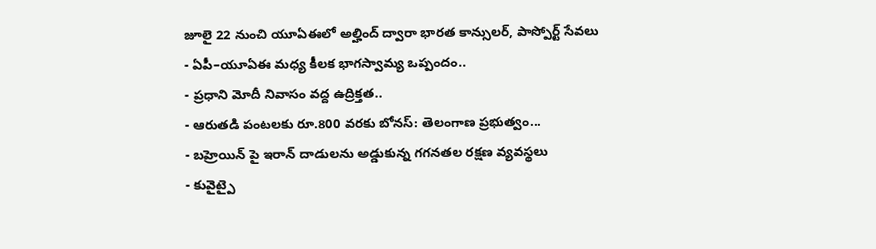జూలై 22 నుంచి యూఏఈలో అల్హింద్ ద్వారా భారత కాన్సులర్, పాస్పోర్ట్ సేవలు
- ఏపీ–యూఏఈ మధ్య కీలక భాగస్వామ్య ఒప్పందం..
- ప్రధాని మోదీ నివాసం వద్ద ఉద్రిక్తత..
- ఆరుతడి పంటలకు రూ.800 వరకు బోనస్: తెలంగాణ ప్రభుత్వం...
- బహ్రెయిన్ పై ఇరాన్ దాడులను అడ్డుకున్న గగనతల రక్షణ వ్యవస్థలు
- కువైట్పై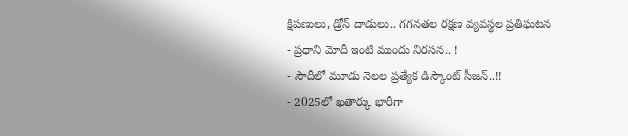క్షిపణులు, డ్రోన్ దాడులు.. గగనతల రక్షణ వ్యవస్థల ప్రతిఘటన
- ప్రధాని మోదీ ఇంటి ముందు నిరసన.. !
- సౌదీలో మూడు నెలల ప్రత్యేక డిస్కౌంట్ సీజన్..!!
- 2025లో ఖతార్కు భారీగా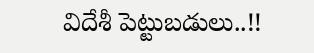విదేశీ పెట్టుబడులు..!!